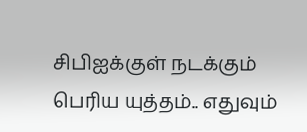சிபிஐக்குள் நடக்கும் பெரிய யுத்தம்.. எதுவும்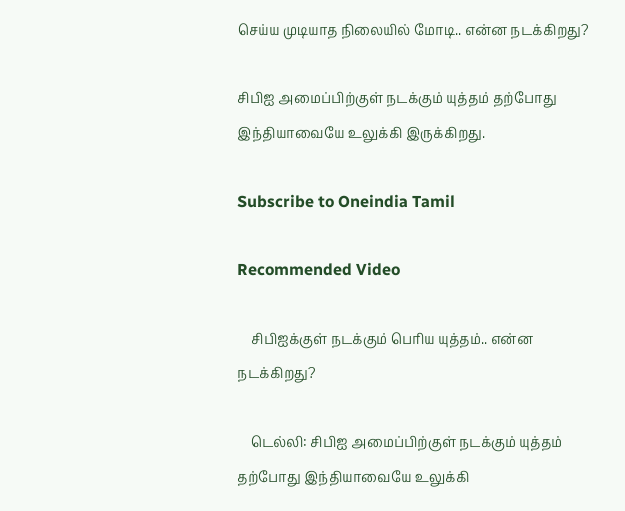செய்ய முடியாத நிலையில் மோடி.. என்ன நடக்கிறது?

சிபிஐ அமைப்பிற்குள் நடக்கும் யுத்தம் தற்போது இந்தியாவையே உலுக்கி இருக்கிறது.

Subscribe to Oneindia Tamil

Recommended Video

    சிபிஐக்குள் நடக்கும் பெரிய யுத்தம்.. என்ன நடக்கிறது?

    டெல்லி: சிபிஐ அமைப்பிற்குள் நடக்கும் யுத்தம் தற்போது இந்தியாவையே உலுக்கி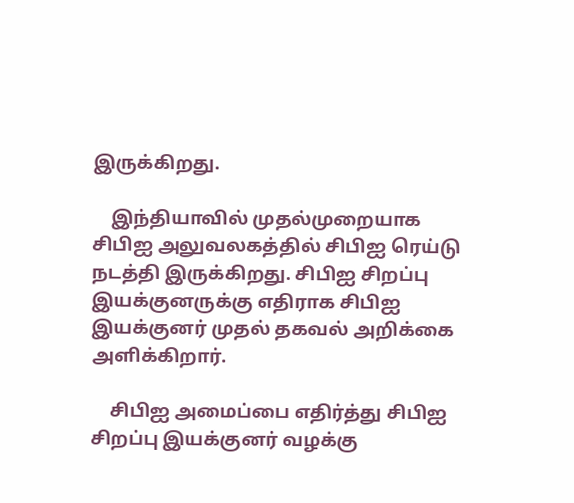இருக்கிறது.

    இந்தியாவில் முதல்முறையாக சிபிஐ அலுவலகத்தில் சிபிஐ ரெய்டு நடத்தி இருக்கிறது. சிபிஐ சிறப்பு இயக்குனருக்கு எதிராக சிபிஐ இயக்குனர் முதல் தகவல் அறிக்கை அளிக்கிறார்.

    சிபிஐ அமைப்பை எதிர்த்து சிபிஐ சிறப்பு இயக்குனர் வழக்கு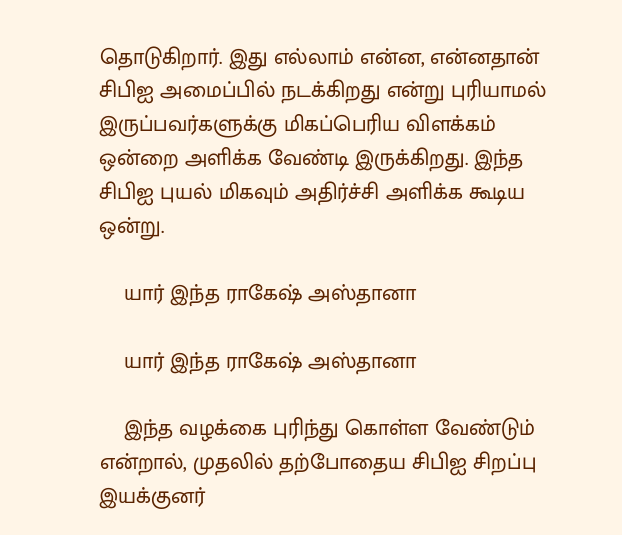தொடுகிறார். இது எல்லாம் என்ன, என்னதான் சிபிஐ அமைப்பில் நடக்கிறது என்று புரியாமல் இருப்பவர்களுக்கு மிகப்பெரிய விளக்கம் ஒன்றை அளிக்க வேண்டி இருக்கிறது. இந்த சிபிஐ புயல் மிகவும் அதிர்ச்சி அளிக்க கூடிய ஒன்று.

    யார் இந்த ராகேஷ் அஸ்தானா

    யார் இந்த ராகேஷ் அஸ்தானா

    இந்த வழக்கை புரிந்து கொள்ள வேண்டும் என்றால், முதலில் தற்போதைய சிபிஐ சிறப்பு இயக்குனர்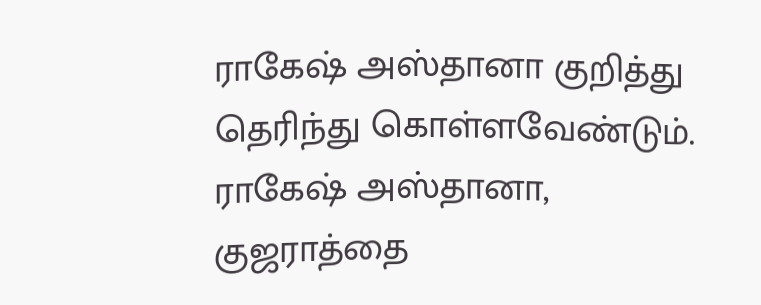ராகேஷ் அஸ்தானா குறித்து தெரிந்து கொள்ளவேண்டும். ராகேஷ் அஸ்தானா, குஜராத்தை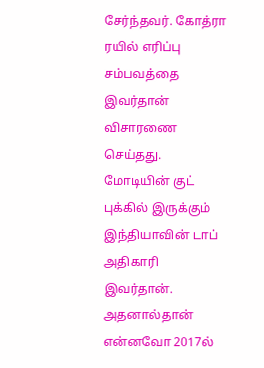சேர்ந்தவர். கோத்ரா ரயில் எரிப்பு சம்பவத்தை இவர்தான் விசாரணை செய்தது. மோடியின் குட் புக்கில் இருக்கும் இந்தியாவின் டாப் அதிகாரி இவர்தான். அதனால்தான் என்னவோ 2017ல்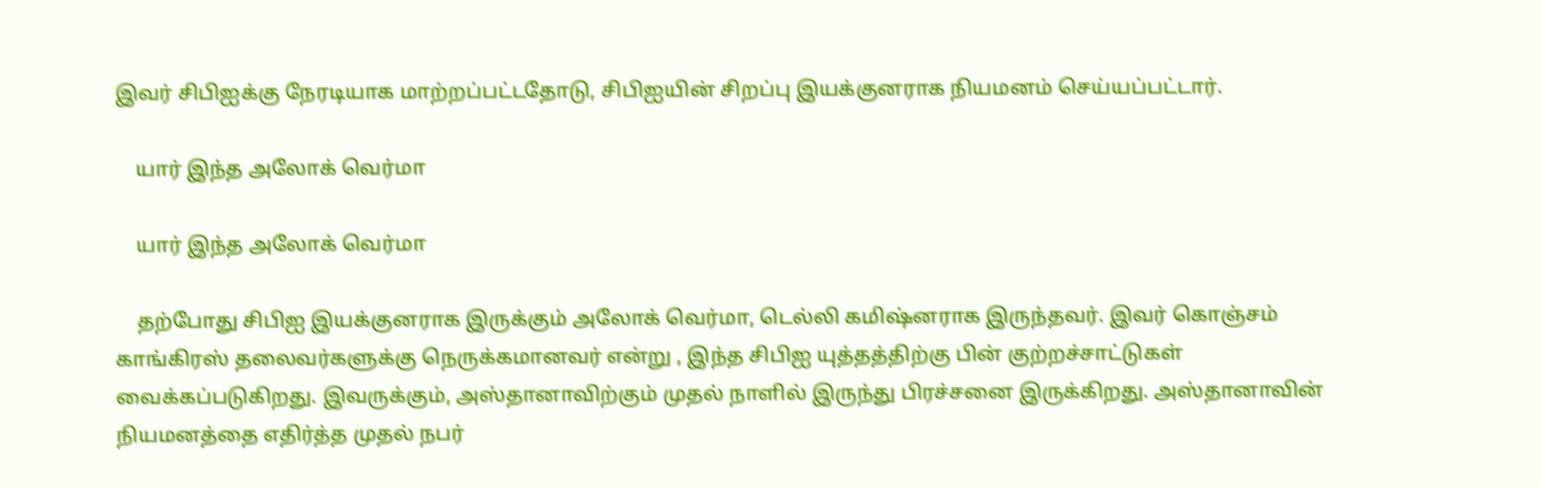இவர் சிபிஐக்கு நேரடியாக மாற்றப்பட்டதோடு, சிபிஐயின் சிறப்பு இயக்குனராக நியமனம் செய்யப்பட்டார்.

    யார் இந்த அலோக் வெர்மா

    யார் இந்த அலோக் வெர்மா

    தற்போது சிபிஐ இயக்குனராக இருக்கும் அலோக் வெர்மா, டெல்லி கமிஷ்னராக இருந்தவர். இவர் கொஞ்சம் காங்கிரஸ் தலைவர்களுக்கு நெருக்கமானவர் என்று , இந்த சிபிஐ யுத்தத்திற்கு பின் குற்றச்சாட்டுகள் வைக்கப்படுகிறது. இவருக்கும், அஸ்தானாவிற்கும் முதல் நாளில் இருந்து பிரச்சனை இருக்கிறது. அஸ்தானாவின் நியமனத்தை எதிர்த்த முதல் நபர்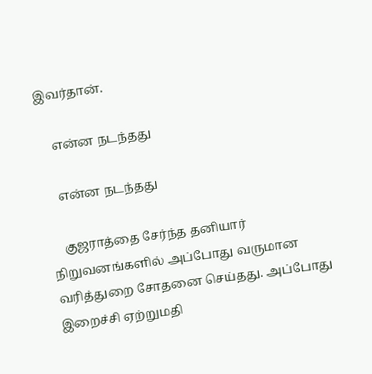இவர்தான்.

    என்ன நடந்தது

    என்ன நடந்தது

    குஜராத்தை சேர்ந்த தனியார் நிறுவனங்களில் அப்போது வருமான வரித்துறை சோதனை செய்தது. அப்போது இறைச்சி ஏற்றுமதி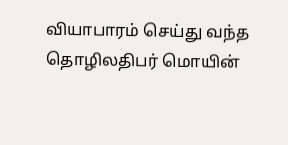வியாபாரம் செய்து வந்த தொழிலதிபர் மொயின்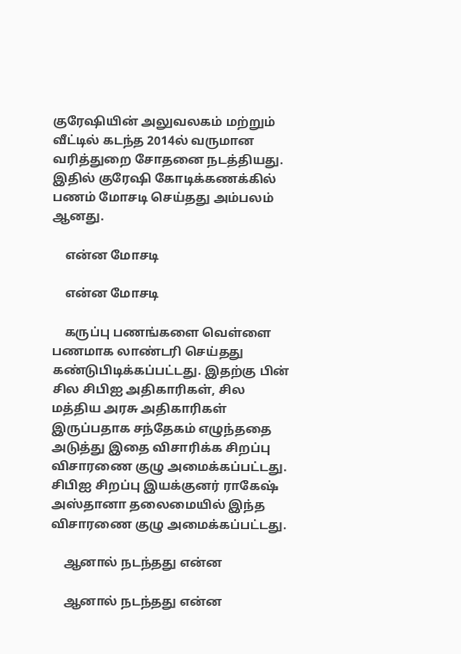குரேஷியின் அலுவலகம் மற்றும் வீட்டில் கடந்த 2014ல் வருமான வரித்துறை சோதனை நடத்தியது. இதில் குரேஷி கோடிக்கணக்கில் பணம் மோசடி செய்தது அம்பலம் ஆனது.

    என்ன மோசடி

    என்ன மோசடி

    கருப்பு பணங்களை வெள்ளை பணமாக லாண்டரி செய்தது கண்டுபிடிக்கப்பட்டது. இதற்கு பின் சில சிபிஐ அதிகாரிகள், சில மத்திய அரசு அதிகாரிகள் இருப்பதாக சந்தேகம் எழுந்ததை அடுத்து இதை விசாரிக்க சிறப்பு விசாரணை குழு அமைக்கப்பட்டது. சிபிஐ சிறப்பு இயக்குனர் ராகேஷ் அஸ்தானா தலைமையில் இந்த விசாரணை குழு அமைக்கப்பட்டது.

    ஆனால் நடந்தது என்ன

    ஆனால் நடந்தது என்ன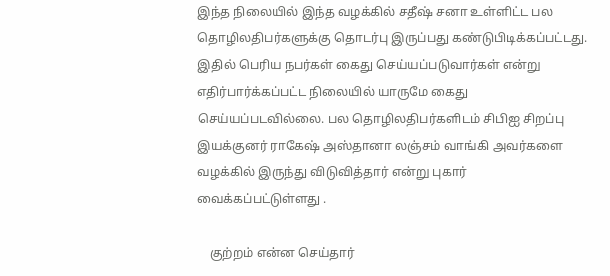இந்த நிலையில் இந்த வழக்கில் சதீஷ் சனா உள்ளிட்ட பல தொழிலதிபர்களுக்கு தொடர்பு இருப்பது கண்டுபிடிக்கப்பட்டது. இதில் பெரிய நபர்கள் கைது செய்யப்படுவார்கள் என்று எதிர்பார்க்கப்பட்ட நிலையில் யாருமே கைது செய்யப்படவில்லை. பல தொழிலதிபர்களிடம் சிபிஐ சிறப்பு இயக்குனர் ராகேஷ் அஸ்தானா லஞ்சம் வாங்கி அவர்களை வழக்கில் இருந்து விடுவித்தார் என்று புகார் வைக்கப்பட்டுள்ளது .

    குற்றம் என்ன செய்தார்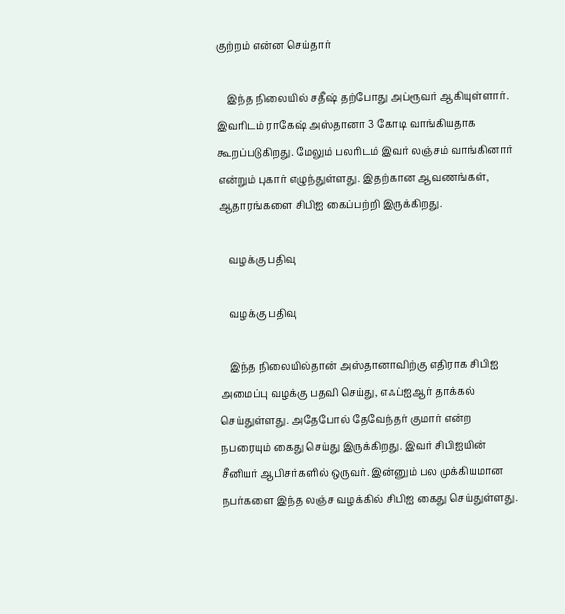குற்றம் என்ன செய்தார்

    இந்த நிலையில் சதீஷ் தற்போது அப்ரூவர் ஆகியுள்ளார். இவரிடம் ராகேஷ் அஸ்தானா 3 கோடி வாங்கியதாக கூறப்படுகிறது. மேலும் பலரிடம் இவர் லஞ்சம் வாங்கினார் என்றும் புகார் எழுந்துள்ளது. இதற்கான ஆவணங்கள், ஆதாரங்களை சிபிஐ கைப்பற்றி இருக்கிறது.

    வழக்கு பதிவு

    வழக்கு பதிவு

    இந்த நிலையில்தான் அஸ்தானாவிற்கு எதிராக சிபிஐ அமைப்பு வழக்கு பதவி செய்து, எஃப்ஐஆர் தாக்கல் செய்துள்ளது. அதேபோல் தேவேந்தர் குமார் என்ற நபரையும் கைது செய்து இருக்கிறது. இவர் சிபிஐயின் சீனியர் ஆபிசர்களில் ஒருவர். இன்னும் பல முக்கியமான நபர்களை இந்த லஞ்ச வழக்கில் சிபிஐ கைது செய்துள்ளது.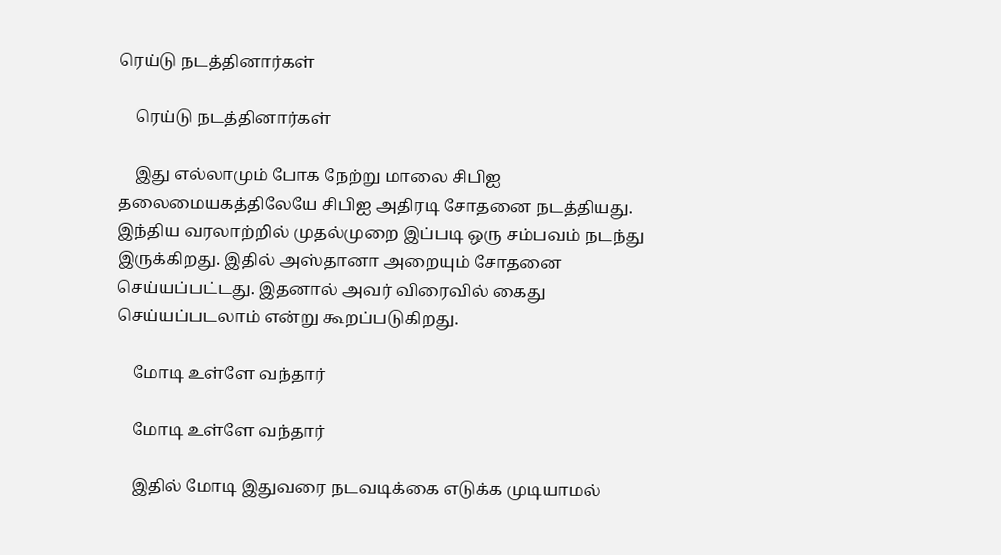ரெய்டு நடத்தினார்கள்

    ரெய்டு நடத்தினார்கள்

    இது எல்லாமும் போக நேற்று மாலை சிபிஐ தலைமையகத்திலேயே சிபிஐ அதிரடி சோதனை நடத்தியது. இந்திய வரலாற்றில் முதல்முறை இப்படி ஒரு சம்பவம் நடந்து இருக்கிறது. இதில் அஸ்தானா அறையும் சோதனை செய்யப்பட்டது. இதனால் அவர் விரைவில் கைது செய்யப்படலாம் என்று கூறப்படுகிறது.

    மோடி உள்ளே வந்தார்

    மோடி உள்ளே வந்தார்

    இதில் மோடி இதுவரை நடவடிக்கை எடுக்க முடியாமல்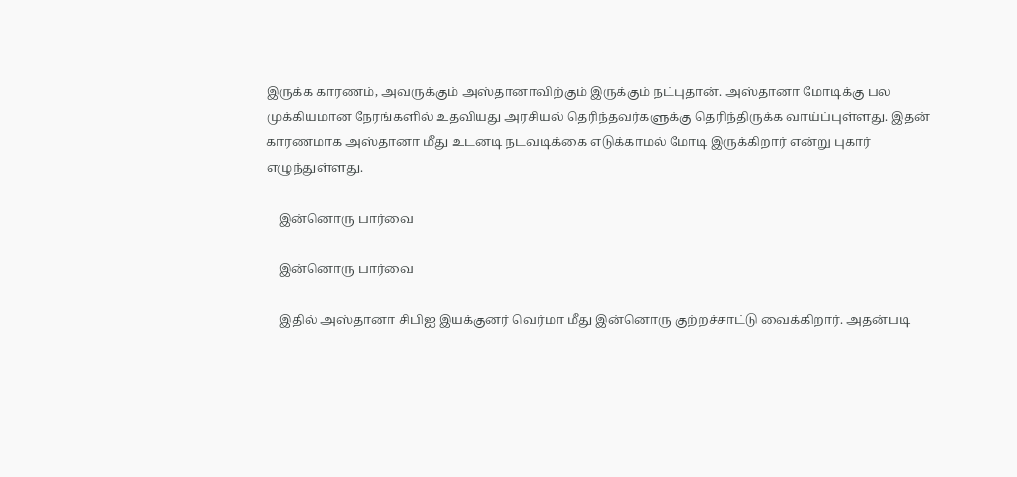இருக்க காரணம், அவருக்கும் அஸ்தானாவிற்கும் இருக்கும் நட்புதான். அஸ்தானா மோடிக்கு பல முக்கியமான நேரங்களில் உதவியது அரசியல் தெரிந்தவர்களுக்கு தெரிந்திருக்க வாய்ப்புள்ளது. இதன் காரணமாக அஸ்தானா மீது உடனடி நடவடிக்கை எடுக்காமல் மோடி இருக்கிறார் என்று புகார் எழுந்துள்ளது.

    இன்னொரு பார்வை

    இன்னொரு பார்வை

    இதில் அஸ்தானா சிபிஐ இயக்குனர் வெர்மா மீது இன்னொரு குற்றச்சாட்டு வைக்கிறார். அதன்படி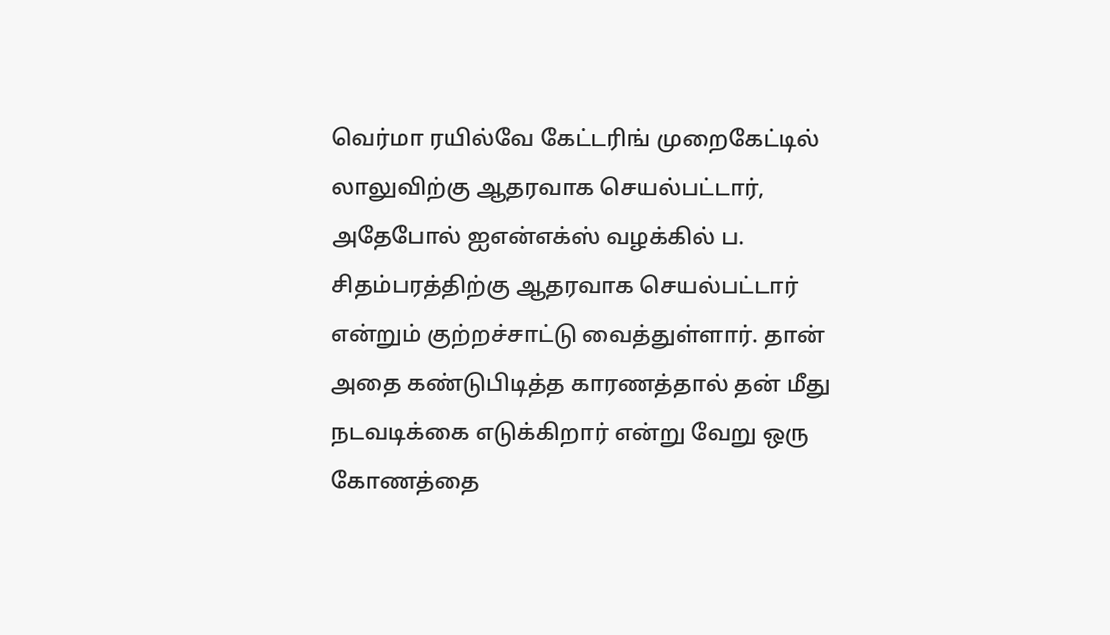வெர்மா ரயில்வே கேட்டரிங் முறைகேட்டில் லாலுவிற்கு ஆதரவாக செயல்பட்டார், அதேபோல் ஐஎன்எக்ஸ் வழக்கில் ப. சிதம்பரத்திற்கு ஆதரவாக செயல்பட்டார் என்றும் குற்றச்சாட்டு வைத்துள்ளார். தான் அதை கண்டுபிடித்த காரணத்தால் தன் மீது நடவடிக்கை எடுக்கிறார் என்று வேறு ஒரு கோணத்தை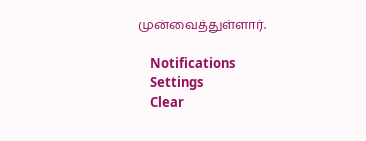முன்வைத்துள்ளார்.

    Notifications
    Settings
    Clear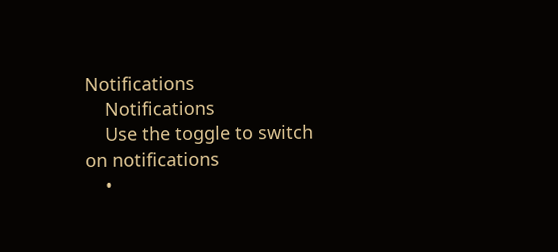Notifications
    Notifications
    Use the toggle to switch on notifications
    •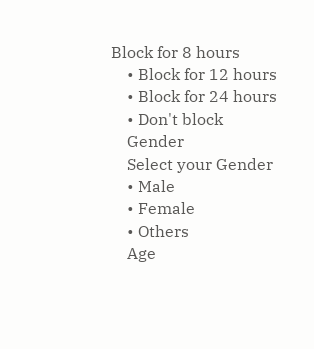Block for 8 hours
    • Block for 12 hours
    • Block for 24 hours
    • Don't block
    Gender
    Select your Gender
    • Male
    • Female
    • Others
    Age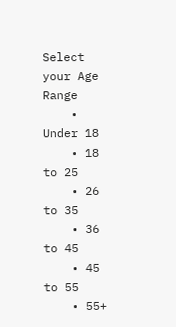Select your Age Range
    • Under 18
    • 18 to 25
    • 26 to 35
    • 36 to 45
    • 45 to 55
    • 55+